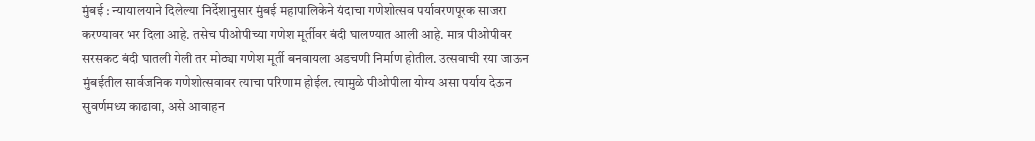मुंबई : न्यायालयाने दिलेल्या निर्देशानुसार मुंबई महापालिकेने यंदाचा गणेशोत्सव पर्यावरणपूरक साजरा करण्यावर भर दिला आहे. तसेच पीओपीच्या गणेश मूर्तीवर बंदी घालण्यात आली आहे. मात्र पीओपीवर सरसकट बंदी घातली गेली तर मोठ्या गणेश मूर्ती बनवायला अडचणी निर्माण होतील. उत्सवाची रया जाऊन मुंबईतील सार्वजनिक गणेशोत्सवावर त्याचा परिणाम होईल. त्यामुळे पीओपीला योग्य असा पर्याय देऊन सुवर्णमध्य काढावा, असे आवाहन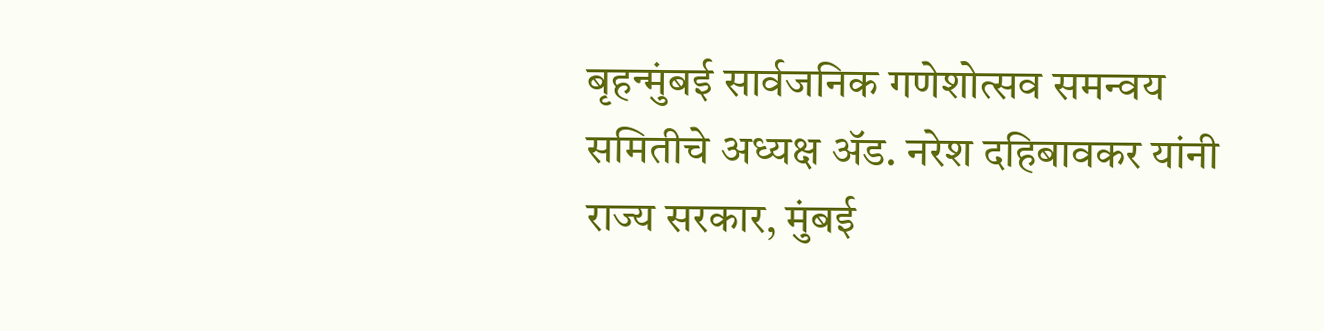बृहन्मुंबई सार्वजनिक गणेशोत्सव समन्वय समितीचे अध्यक्ष ॲड. नरेश दहिबावकर यांनी राज्य सरकार, मुंबई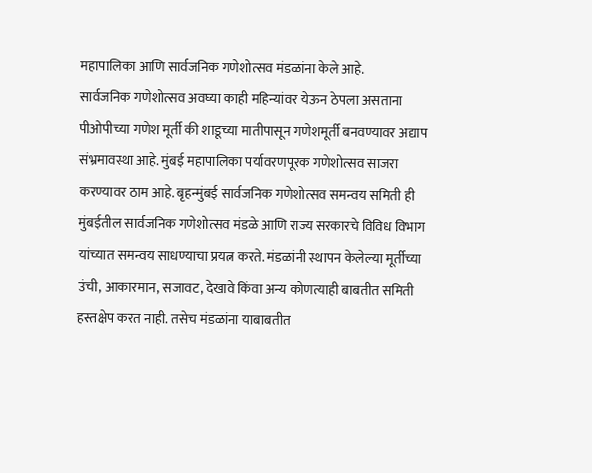महापालिका आणि सार्वजनिक गणेशोत्सव मंडळांना केले आहे.
सार्वजनिक गणेशोत्सव अवघ्या काही महिन्यांवर येऊन ठेपला असताना पीओपीच्या गणेश मूर्ती की शाडूच्या मातीपासून गणेशमूर्ती बनवण्यावर अद्याप संभ्रमावस्था आहे. मुंबई महापालिका पर्यावरणपूरक गणेशोत्सव साजरा करण्यावर ठाम आहे. बृहन्मुंबई सार्वजनिक गणेशोत्सव समन्वय समिती ही मुंबईतील सार्वजनिक गणेशोत्सव मंडळे आणि राज्य सरकारचे विविध विभाग यांच्यात समन्वय साधण्याचा प्रयत्न करते. मंडळांनी स्थापन केलेल्या मूर्तीच्या उंची, आकारमान, सजावट, देखावे किंवा अन्य कोणत्याही बाबतीत समिती हस्तक्षेप करत नाही. तसेच मंडळांना याबाबतीत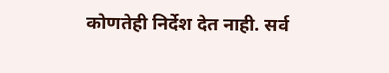कोणतेही निर्देश देत नाही. सर्व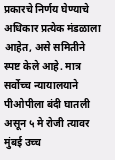प्रकारचे निर्णय घेण्याचे अधिकार प्रत्येक मंडळाला आहेत, असे समितीने स्पष्ट केले आहे. मात्र सर्वोच्च न्यायालयाने पीओपीला बंदी घातली असून ५ मे रोजी त्यावर मुंबई उच्च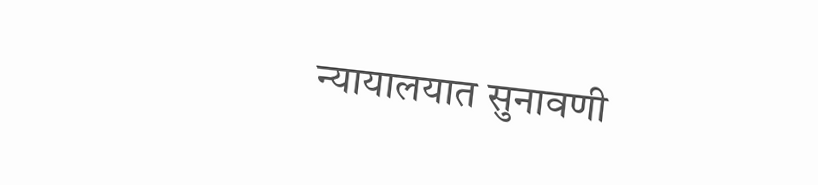न्यायालयात सुनावणी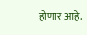होणार आहे.